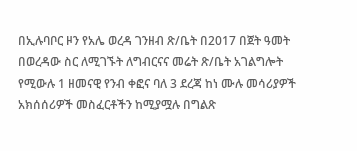በኢሉባቦር ዞን የአሌ ወረዳ ገንዘብ ጽ/ቤት በ2017 በጀት ዓመት በወረዳው ስር ለሚገኙት ለግብርናና መሬት ጽ/ቤት አገልግሎት የሚውሉ 1 ዘመናዊ የንብ ቀፎና ባለ 3 ደረጃ ከነ ሙሉ መሳሪያዎች አክሰሰሪዎች መስፈርቶችን ከሚያሟሉ በግልጽ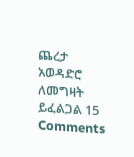ጨረታ አወዳድሮ ለመግዛት ይፈልጋል 15 Comments